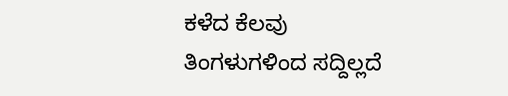ಕಳೆದ ಕೆಲವು ತಿಂಗಳುಗಳಿಂದ ಸದ್ದಿಲ್ಲದೆ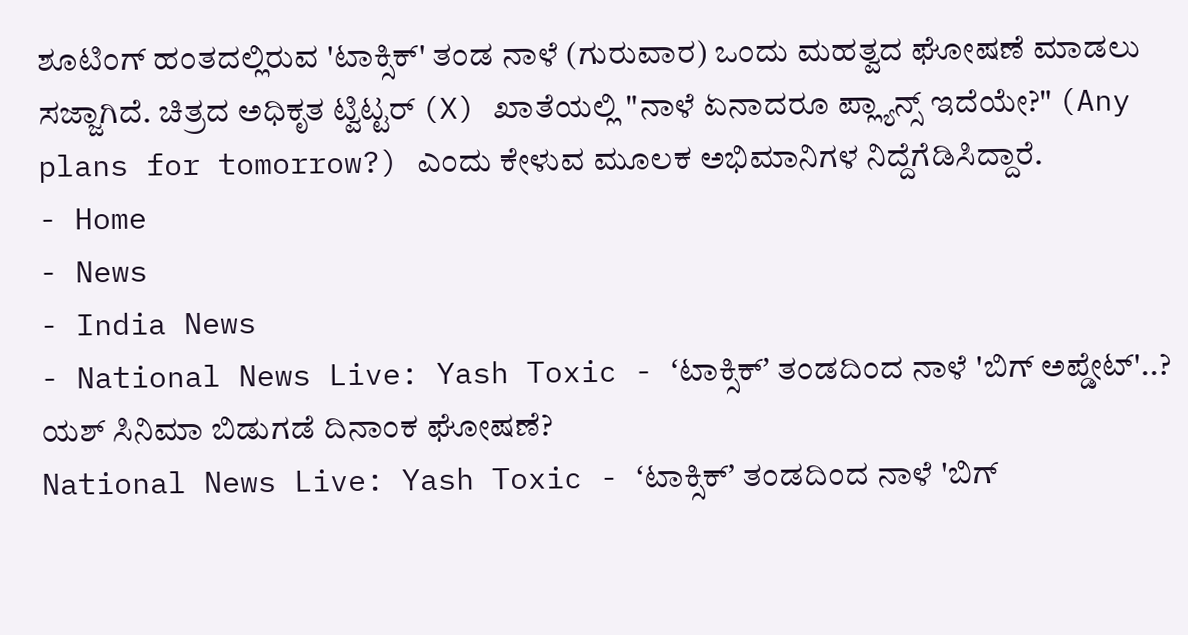ಶೂಟಿಂಗ್ ಹಂತದಲ್ಲಿರುವ 'ಟಾಕ್ಸಿಕ್' ತಂಡ ನಾಳೆ (ಗುರುವಾರ) ಒಂದು ಮಹತ್ವದ ಘೋಷಣೆ ಮಾಡಲು ಸಜ್ಜಾಗಿದೆ. ಚಿತ್ರದ ಅಧಿಕೃತ ಟ್ವಿಟ್ಟರ್ (X) ಖಾತೆಯಲ್ಲಿ "ನಾಳೆ ಏನಾದರೂ ಪ್ಲ್ಯಾನ್ಸ್ ಇದೆಯೇ?" (Any plans for tomorrow?) ಎಂದು ಕೇಳುವ ಮೂಲಕ ಅಭಿಮಾನಿಗಳ ನಿದ್ದೆಗೆಡಿಸಿದ್ದಾರೆ.
- Home
- News
- India News
- National News Live: Yash Toxic - ʻಟಾಕ್ಸಿಕ್ʼ ತಂಡದಿಂದ ನಾಳೆ 'ಬಿಗ್ ಅಪ್ಡೇಟ್'..? ಯಶ್ ಸಿನಿಮಾ ಬಿಡುಗಡೆ ದಿನಾಂಕ ಘೋಷಣೆ?
National News Live: Yash Toxic - ʻಟಾಕ್ಸಿಕ್ʼ ತಂಡದಿಂದ ನಾಳೆ 'ಬಿಗ್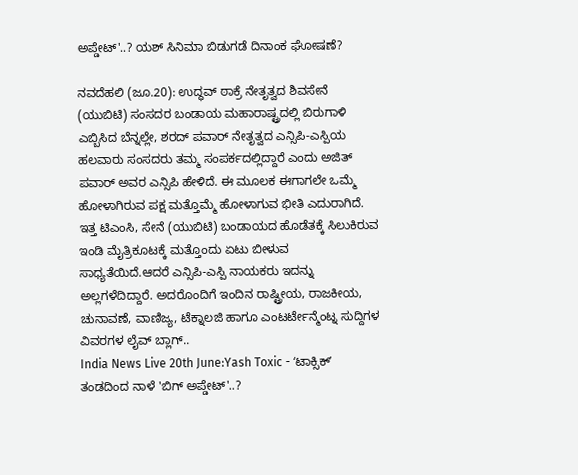ಅಪ್ಡೇಟ್'..? ಯಶ್ ಸಿನಿಮಾ ಬಿಡುಗಡೆ ದಿನಾಂಕ ಘೋಷಣೆ?

ನವದೆಹಲಿ (ಜೂ.20): ಉದ್ಧವ್ ಠಾಕ್ರೆ ನೇತೃತ್ವದ ಶಿವಸೇನೆ (ಯುಬಿಟಿ) ಸಂಸದರ ಬಂಡಾಯ ಮಹಾರಾಷ್ಟ್ರದಲ್ಲಿ ಬಿರುಗಾಳಿ ಎಬ್ಬಿಸಿದ ಬೆನ್ನಲ್ಲೇ, ಶರದ್ ಪವಾರ್ ನೇತೃತ್ವದ ಎನ್ಸಿಪಿ-ಎಸ್ಪಿಯ ಹಲವಾರು ಸಂಸದರು ತಮ್ಮ ಸಂಪರ್ಕದಲ್ಲಿದ್ದಾರೆ ಎಂದು ಅಜಿತ್ ಪವಾರ್ ಅವರ ಎನ್ಸಿಪಿ ಹೇಳಿದೆ. ಈ ಮೂಲಕ ಈಗಾಗಲೇ ಒಮ್ಮೆ ಹೋಳಾಗಿರುವ ಪಕ್ಷ ಮತ್ತೊಮ್ಮೆ ಹೋಳಾಗುವ ಭೀತಿ ಎದುರಾಗಿದೆ. ಇತ್ತ ಟಿಎಂಸಿ, ಸೇನೆ (ಯುಬಿಟಿ) ಬಂಡಾಯದ ಹೊಡೆತಕ್ಕೆ ಸಿಲುಕಿರುವ ಇಂಡಿ ಮೈತ್ರಿಕೂಟಕ್ಕೆ ಮತ್ತೊಂದು ಏಟು ಬೀಳುವ ಸಾಧ್ಯತೆಯಿದೆ.ಆದರೆ ಎನ್ಸಿಪಿ-ಎಸ್ಪಿ ನಾಯಕರು ಇದನ್ನು ಅಲ್ಲಗಳೆದಿದ್ದಾರೆ. ಅದರೊಂದಿಗೆ ಇಂದಿನ ರಾಷ್ಟ್ರೀಯ, ರಾಜಕೀಯ, ಚುನಾವಣೆ, ವಾಣಿಜ್ಯ, ಟೆಕ್ನಾಲಜಿ ಹಾಗೂ ಎಂಟರ್ಟೇನ್ಮೆಂಟ್ನ ಸುದ್ದಿಗಳ ವಿವರಗಳ ಲೈವ್ ಬ್ಲಾಗ್..
India News Live 20th June:Yash Toxic - ʻಟಾಕ್ಸಿಕ್ʼ ತಂಡದಿಂದ ನಾಳೆ 'ಬಿಗ್ ಅಪ್ಡೇಟ್'..?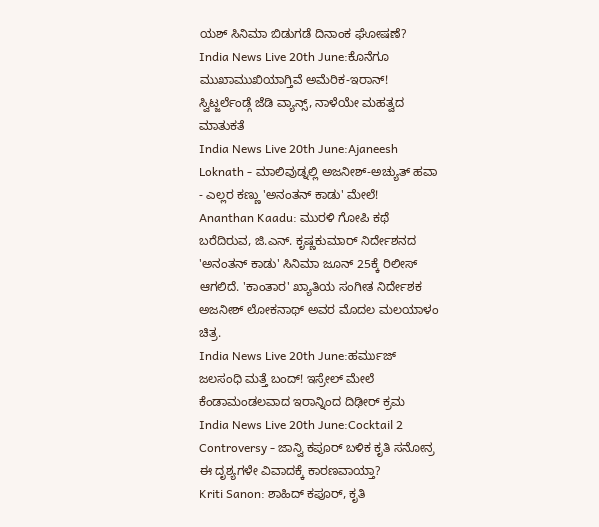ಯಶ್ ಸಿನಿಮಾ ಬಿಡುಗಡೆ ದಿನಾಂಕ ಘೋಷಣೆ?
India News Live 20th June:ಕೊನೆಗೂ ಮುಖಾಮುಖಿಯಾಗ್ತಿವೆ ಅಮೆರಿಕ-ಇರಾನ್! ಸ್ವಿಟ್ಜರ್ಲೆಂಡ್ಗೆ ಜೆಡಿ ವ್ಯಾನ್ಸ್, ನಾಳೆಯೇ ಮಹತ್ವದ ಮಾತುಕತೆ
India News Live 20th June:Ajaneesh Loknath - ಮಾಲಿವುಡ್ನಲ್ಲಿ ಅಜನೀಶ್-ಅಚ್ಯುತ್ ಹವಾ - ಎಲ್ಲರ ಕಣ್ಣು 'ಅನಂತನ್ ಕಾಡು' ಮೇಲೆ!
Ananthan Kaadu: ಮುರಳಿ ಗೋಪಿ ಕಥೆ ಬರೆದಿರುವ, ಜಿ.ಎನ್. ಕೃಷ್ಣಕುಮಾರ್ ನಿರ್ದೇಶನದ 'ಅನಂತನ್ ಕಾಡು' ಸಿನಿಮಾ ಜೂನ್ 25ಕ್ಕೆ ರಿಲೀಸ್ ಆಗಲಿದೆ. 'ಕಾಂತಾರ' ಖ್ಯಾತಿಯ ಸಂಗೀತ ನಿರ್ದೇಶಕ ಅಜನೀಶ್ ಲೋಕನಾಥ್ ಅವರ ಮೊದಲ ಮಲಯಾಳಂ ಚಿತ್ರ.
India News Live 20th June:ಹರ್ಮುಜ್ ಜಲಸಂಧಿ ಮತ್ತೆ ಬಂದ್! ಇಸ್ರೇಲ್ ಮೇಲೆ ಕೆಂಡಾಮಂಡಲವಾದ ಇರಾನ್ನಿಂದ ದಿಢೀರ್ ಕ್ರಮ
India News Live 20th June:Cocktail 2 Controversy - ಜಾನ್ವಿ ಕಪೂರ್ ಬಳಿಕ ಕೃತಿ ಸನೋನ್ರ ಈ ದೃಶ್ಯಗಳೇ ವಿವಾದಕ್ಕೆ ಕಾರಣವಾಯ್ತಾ?
Kriti Sanon: ಶಾಹಿದ್ ಕಪೂರ್, ಕೃತಿ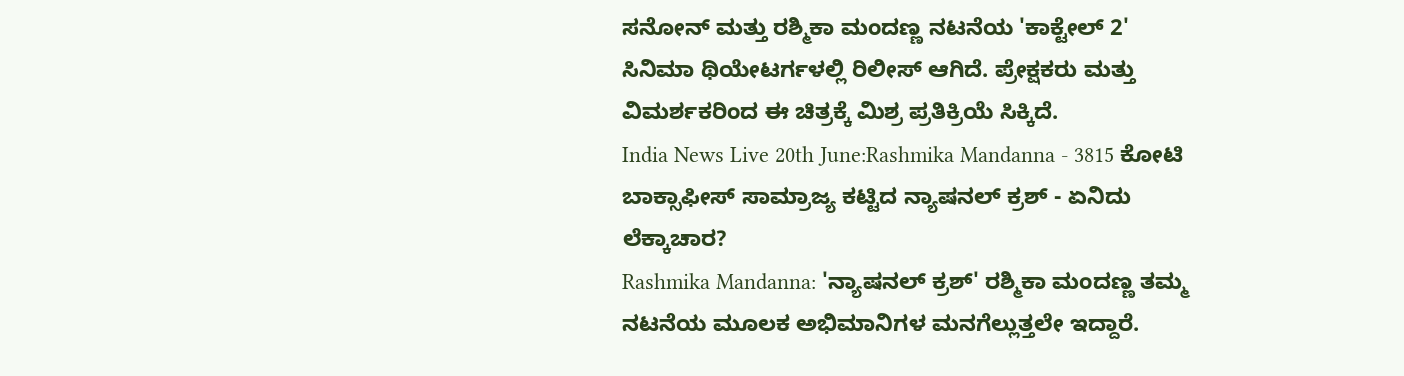ಸನೋನ್ ಮತ್ತು ರಶ್ಮಿಕಾ ಮಂದಣ್ಣ ನಟನೆಯ 'ಕಾಕ್ಟೇಲ್ 2' ಸಿನಿಮಾ ಥಿಯೇಟರ್ಗಳಲ್ಲಿ ರಿಲೀಸ್ ಆಗಿದೆ. ಪ್ರೇಕ್ಷಕರು ಮತ್ತು ವಿಮರ್ಶಕರಿಂದ ಈ ಚಿತ್ರಕ್ಕೆ ಮಿಶ್ರ ಪ್ರತಿಕ್ರಿಯೆ ಸಿಕ್ಕಿದೆ.
India News Live 20th June:Rashmika Mandanna - 3815 ಕೋಟಿ ಬಾಕ್ಸಾಫೀಸ್ ಸಾಮ್ರಾಜ್ಯ ಕಟ್ಟಿದ ನ್ಯಾಷನಲ್ ಕ್ರಶ್ - ಏನಿದು ಲೆಕ್ಕಾಚಾರ?
Rashmika Mandanna: 'ನ್ಯಾಷನಲ್ ಕ್ರಶ್' ರಶ್ಮಿಕಾ ಮಂದಣ್ಣ ತಮ್ಮ ನಟನೆಯ ಮೂಲಕ ಅಭಿಮಾನಿಗಳ ಮನಗೆಲ್ಲುತ್ತಲೇ ಇದ್ದಾರೆ.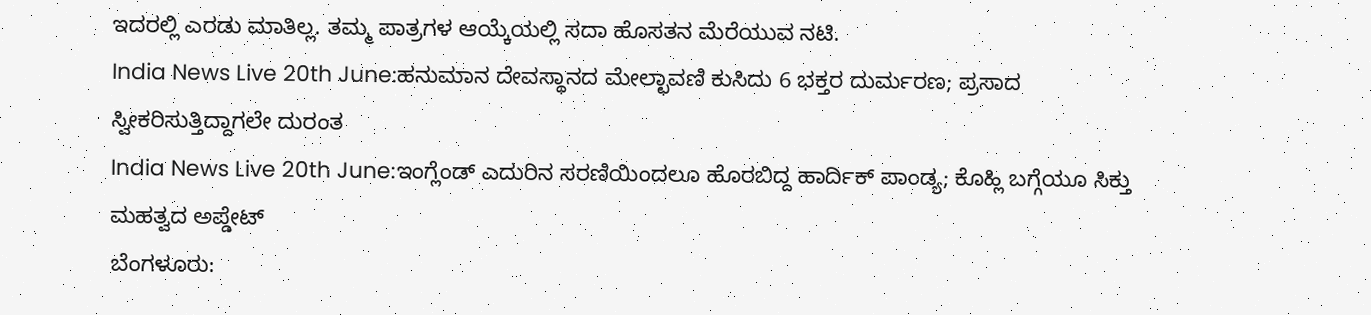ಇದರಲ್ಲಿ ಎರಡು ಮಾತಿಲ್ಲ. ತಮ್ಮ ಪಾತ್ರಗಳ ಆಯ್ಕೆಯಲ್ಲಿ ಸದಾ ಹೊಸತನ ಮೆರೆಯುವ ನಟಿ.
India News Live 20th June:ಹನುಮಾನ ದೇವಸ್ಥಾನದ ಮೇಲ್ಛಾವಣಿ ಕುಸಿದು 6 ಭಕ್ತರ ದುರ್ಮರಣ; ಪ್ರಸಾದ ಸ್ವೀಕರಿಸುತ್ತಿದ್ದಾಗಲೇ ದುರಂತ
India News Live 20th June:ಇಂಗ್ಲೆಂಡ್ ಎದುರಿನ ಸರಣಿಯಿಂದಲೂ ಹೊರಬಿದ್ದ ಹಾರ್ದಿಕ್ ಪಾಂಡ್ಯ; ಕೊಹ್ಲಿ ಬಗ್ಗೆಯೂ ಸಿಕ್ತು ಮಹತ್ವದ ಅಪ್ಡೇಟ್
ಬೆಂಗಳೂರು: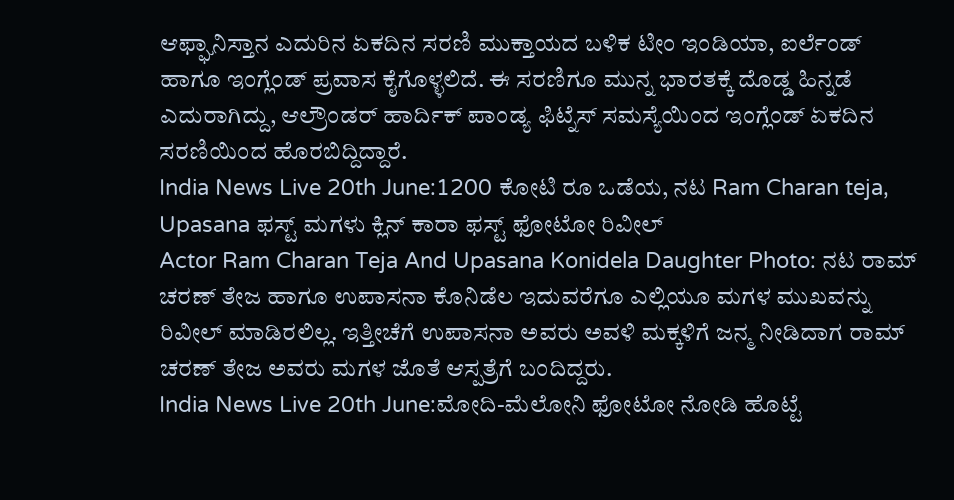ಆಫ್ಘಾನಿಸ್ತಾನ ಎದುರಿನ ಏಕದಿನ ಸರಣಿ ಮುಕ್ತಾಯದ ಬಳಿಕ ಟೀಂ ಇಂಡಿಯಾ, ಐರ್ಲೆಂಡ್ ಹಾಗೂ ಇಂಗ್ಲೆಂಡ್ ಪ್ರವಾಸ ಕೈಗೊಳ್ಳಲಿದೆ. ಈ ಸರಣಿಗೂ ಮುನ್ನ ಭಾರತಕ್ಕೆ ದೊಡ್ಡ ಹಿನ್ನಡೆ ಎದುರಾಗಿದ್ದು, ಆಲ್ರೌಂಡರ್ ಹಾರ್ದಿಕ್ ಪಾಂಡ್ಯ ಫಿಟ್ನೆಸ್ ಸಮಸ್ಯೆಯಿಂದ ಇಂಗ್ಲೆಂಡ್ ಏಕದಿನ ಸರಣಿಯಿಂದ ಹೊರಬಿದ್ದಿದ್ದಾರೆ.
India News Live 20th June:1200 ಕೋಟಿ ರೂ ಒಡೆಯ, ನಟ Ram Charan teja, Upasana ಫಸ್ಟ್ ಮಗಳು ಕ್ಲಿನ್ ಕಾರಾ ಫಸ್ಟ್ ಫೋಟೋ ರಿವೀಲ್
Actor Ram Charan Teja And Upasana Konidela Daughter Photo: ನಟ ರಾಮ್ ಚರಣ್ ತೇಜ ಹಾಗೂ ಉಪಾಸನಾ ಕೊನಿಡೆಲ ಇದುವರೆಗೂ ಎಲ್ಲಿಯೂ ಮಗಳ ಮುಖವನ್ನು ರಿವೀಲ್ ಮಾಡಿರಲಿಲ್ಲ. ಇತ್ತೀಚೆಗೆ ಉಪಾಸನಾ ಅವರು ಅವಳಿ ಮಕ್ಕಳಿಗೆ ಜನ್ಮ ನೀಡಿದಾಗ ರಾಮ್ ಚರಣ್ ತೇಜ ಅವರು ಮಗಳ ಜೊತೆ ಆಸ್ಪತ್ರೆಗೆ ಬಂದಿದ್ದರು.
India News Live 20th June:ಮೋದಿ-ಮೆಲೋನಿ ಫೋಟೋ ನೋಡಿ ಹೊಟ್ಟೆ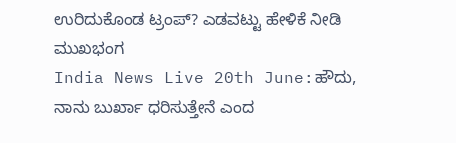ಉರಿದುಕೊಂಡ ಟ್ರಂಪ್? ಎಡವಟ್ಟು ಹೇಳಿಕೆ ನೀಡಿ ಮುಖಭಂಗ
India News Live 20th June:ಹೌದು, ನಾನು ಬುರ್ಖಾ ಧರಿಸುತ್ತೇನೆ ಎಂದ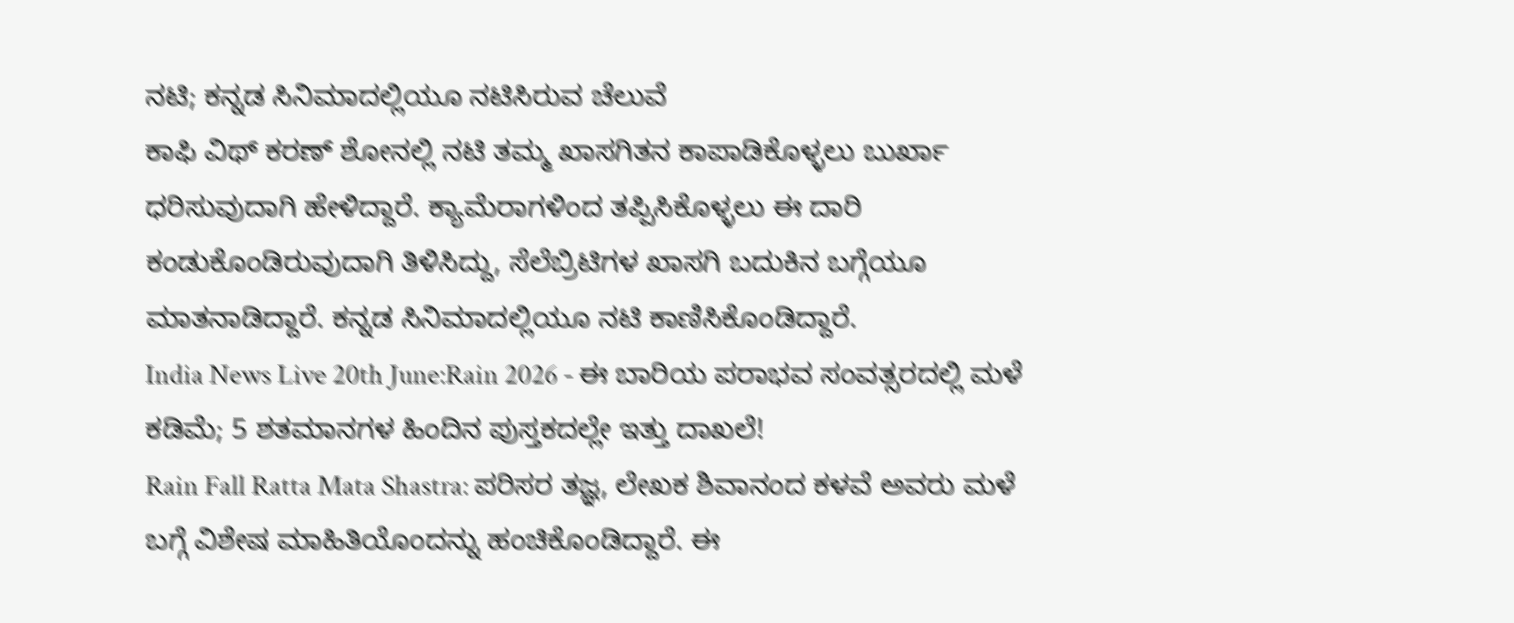ನಟಿ; ಕನ್ನಡ ಸಿನಿಮಾದಲ್ಲಿಯೂ ನಟಿಸಿರುವ ಚೆಲುವೆ
ಕಾಫಿ ವಿಥ್ ಕರಣ್ ಶೋನಲ್ಲಿ ನಟಿ ತಮ್ಮ ಖಾಸಗಿತನ ಕಾಪಾಡಿಕೊಳ್ಳಲು ಬುರ್ಖಾ ಧರಿಸುವುದಾಗಿ ಹೇಳಿದ್ದಾರೆ. ಕ್ಯಾಮೆರಾಗಳಿಂದ ತಪ್ಪಿಸಿಕೊಳ್ಳಲು ಈ ದಾರಿ ಕಂಡುಕೊಂಡಿರುವುದಾಗಿ ತಿಳಿಸಿದ್ದು, ಸೆಲೆಬ್ರಿಟಿಗಳ ಖಾಸಗಿ ಬದುಕಿನ ಬಗ್ಗೆಯೂ ಮಾತನಾಡಿದ್ದಾರೆ. ಕನ್ನಡ ಸಿನಿಮಾದಲ್ಲಿಯೂ ನಟಿ ಕಾಣಿಸಿಕೊಂಡಿದ್ದಾರೆ.
India News Live 20th June:Rain 2026 - ಈ ಬಾರಿಯ ಪರಾಭವ ಸಂವತ್ಸರದಲ್ಲಿ ಮಳೆ ಕಡಿಮೆ; 5 ಶತಮಾನಗಳ ಹಿಂದಿನ ಪುಸ್ತಕದಲ್ಲೇ ಇತ್ತು ದಾಖಲೆ!
Rain Fall Ratta Mata Shastra: ಪರಿಸರ ತಜ್ಞ, ಲೇಖಕ ಶಿವಾನಂದ ಕಳವೆ ಅವರು ಮಳೆ ಬಗ್ಗೆ ವಿಶೇಷ ಮಾಹಿತಿಯೊಂದನ್ನು ಹಂಚಿಕೊಂಡಿದ್ದಾರೆ. ಈ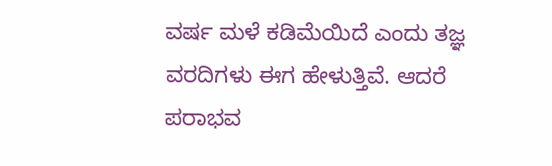ವರ್ಷ ಮಳೆ ಕಡಿಮೆಯಿದೆ ಎಂದು ತಜ್ಞ ವರದಿಗಳು ಈಗ ಹೇಳುತ್ತಿವೆ. ಆದರೆ ಪರಾಭವ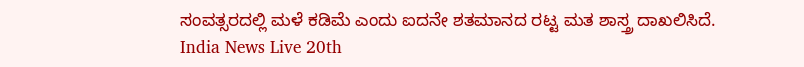ಸಂವತ್ಸರದಲ್ಲಿ ಮಳೆ ಕಡಿಮೆ ಎಂದು ಐದನೇ ಶತಮಾನದ ರಟ್ಟ ಮತ ಶಾಸ್ತ್ರ ದಾಖಲಿಸಿದೆ.
India News Live 20th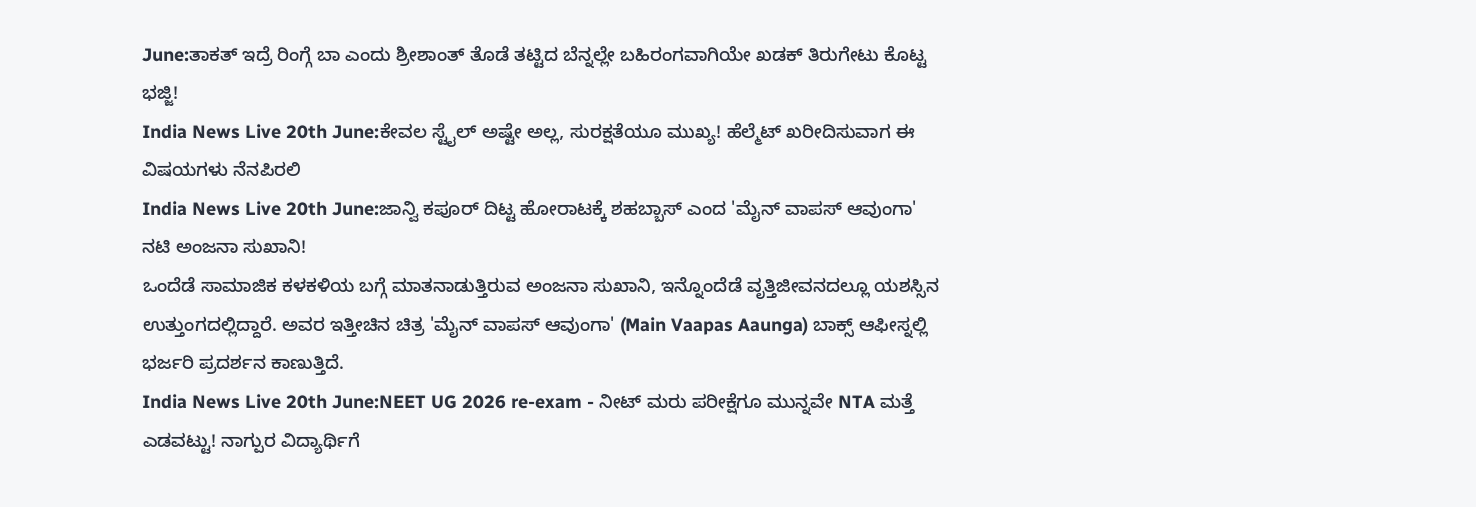June:ತಾಕತ್ ಇದ್ರೆ ರಿಂಗ್ಗೆ ಬಾ ಎಂದು ಶ್ರೀಶಾಂತ್ ತೊಡೆ ತಟ್ಟಿದ ಬೆನ್ನಲ್ಲೇ ಬಹಿರಂಗವಾಗಿಯೇ ಖಡಕ್ ತಿರುಗೇಟು ಕೊಟ್ಟ ಭಜ್ಜಿ!
India News Live 20th June:ಕೇವಲ ಸ್ಟೈಲ್ ಅಷ್ಟೇ ಅಲ್ಲ, ಸುರಕ್ಷತೆಯೂ ಮುಖ್ಯ! ಹೆಲ್ಮೆಟ್ ಖರೀದಿಸುವಾಗ ಈ ವಿಷಯಗಳು ನೆನಪಿರಲಿ
India News Live 20th June:ಜಾನ್ವಿ ಕಪೂರ್ ದಿಟ್ಟ ಹೋರಾಟಕ್ಕೆ ಶಹಬ್ಬಾಸ್ ಎಂದ 'ಮೈನ್ ವಾಪಸ್ ಆವುಂಗಾ' ನಟಿ ಅಂಜನಾ ಸುಖಾನಿ!
ಒಂದೆಡೆ ಸಾಮಾಜಿಕ ಕಳಕಳಿಯ ಬಗ್ಗೆ ಮಾತನಾಡುತ್ತಿರುವ ಅಂಜನಾ ಸುಖಾನಿ, ಇನ್ನೊಂದೆಡೆ ವೃತ್ತಿಜೀವನದಲ್ಲೂ ಯಶಸ್ಸಿನ ಉತ್ತುಂಗದಲ್ಲಿದ್ದಾರೆ. ಅವರ ಇತ್ತೀಚಿನ ಚಿತ್ರ 'ಮೈನ್ ವಾಪಸ್ ಆವುಂಗಾ' (Main Vaapas Aaunga) ಬಾಕ್ಸ್ ಆಫೀಸ್ನಲ್ಲಿ ಭರ್ಜರಿ ಪ್ರದರ್ಶನ ಕಾಣುತ್ತಿದೆ.
India News Live 20th June:NEET UG 2026 re-exam - ನೀಟ್ ಮರು ಪರೀಕ್ಷೆಗೂ ಮುನ್ನವೇ NTA ಮತ್ತೆ ಎಡವಟ್ಟು! ನಾಗ್ಪುರ ವಿದ್ಯಾರ್ಥಿಗೆ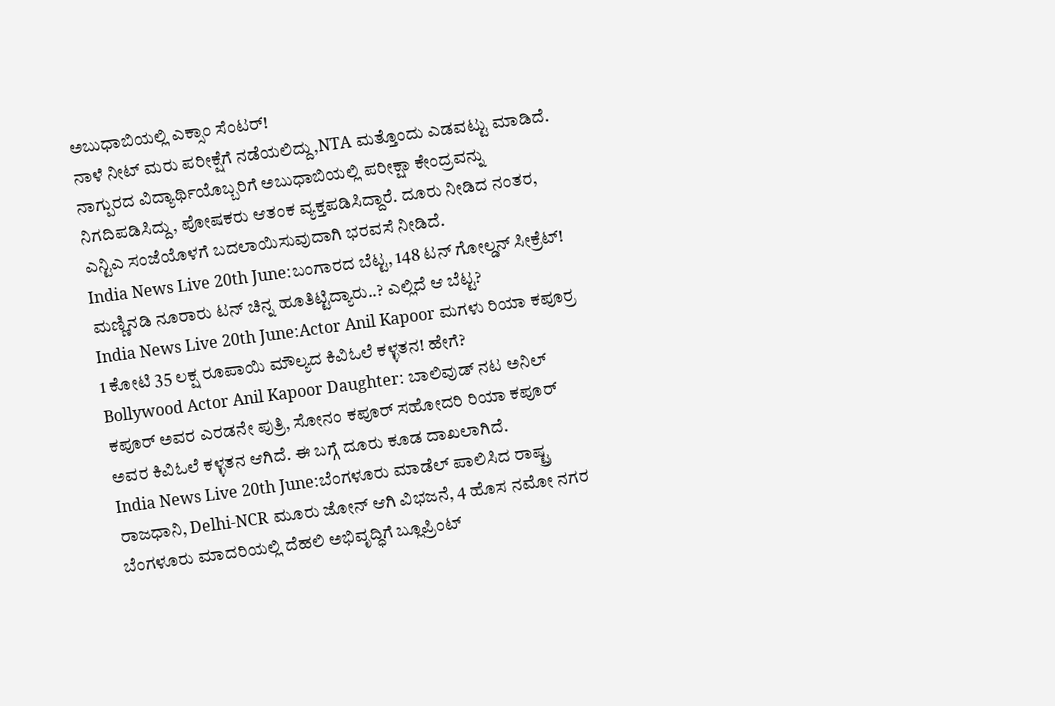ಅಬುಧಾಬಿಯಲ್ಲಿ ಎಕ್ಸಾಂ ಸೆಂಟರ್!
ನಾಳೆ ನೀಟ್ ಮರು ಪರೀಕ್ಷೆಗೆ ನಡೆಯಲಿದ್ದು,NTA ಮತ್ತೊಂದು ಎಡವಟ್ಟು ಮಾಡಿದೆ. ನಾಗ್ಪುರದ ವಿದ್ಯಾರ್ಥಿಯೊಬ್ಬರಿಗೆ ಅಬುಧಾಬಿಯಲ್ಲಿ ಪರೀಕ್ಷಾ ಕೇಂದ್ರವನ್ನು ನಿಗದಿಪಡಿಸಿದ್ದು, ಪೋಷಕರು ಆತಂಕ ವ್ಯಕ್ತಪಡಿಸಿದ್ದಾರೆ. ದೂರು ನೀಡಿದ ನಂತರ, ಎನ್ಟಿಎ ಸಂಜೆಯೊಳಗೆ ಬದಲಾಯಿಸುವುದಾಗಿ ಭರವಸೆ ನೀಡಿದೆ.
India News Live 20th June:ಬಂಗಾರದ ಬೆಟ್ಟ, 148 ಟನ್ ಗೋಲ್ಡನ್ ಸೀಕ್ರೆಟ್! ಮಣ್ಣಿನಡಿ ನೂರಾರು ಟನ್ ಚಿನ್ನ ಹೂತಿಟ್ಟಿದ್ಯಾರು..? ಎಲ್ಲಿದೆ ಆ ಬೆಟ್ಟ?
India News Live 20th June:Actor Anil Kapoor ಮಗಳು ರಿಯಾ ಕಪೂರ್ರ 1 ಕೋಟಿ 35 ಲಕ್ಷ ರೂಪಾಯಿ ಮೌಲ್ಯದ ಕಿವಿಓಲೆ ಕಳ್ಳತನ! ಹೇಗೆ?
Bollywood Actor Anil Kapoor Daughter: ಬಾಲಿವುಡ್ ನಟ ಅನಿಲ್ ಕಪೂರ್ ಅವರ ಎರಡನೇ ಪುತ್ರಿ, ಸೋನಂ ಕಪೂರ್ ಸಹೋದರಿ ರಿಯಾ ಕಪೂರ್ ಅವರ ಕಿವಿಓಲೆ ಕಳ್ಳತನ ಆಗಿದೆ. ಈ ಬಗ್ಗೆ ದೂರು ಕೂಡ ದಾಖಲಾಗಿದೆ.
India News Live 20th June:ಬೆಂಗಳೂರು ಮಾಡೆಲ್ ಪಾಲಿಸಿದ ರಾಷ್ಟ್ರ ರಾಜಧಾನಿ, Delhi-NCR ಮೂರು ಜೋನ್ ಆಗಿ ವಿಭಜನೆ, 4 ಹೊಸ ನಮೋ ನಗರ
ಬೆಂಗಳೂರು ಮಾದರಿಯಲ್ಲಿ ದೆಹಲಿ ಅಭಿವೃದ್ಧಿಗೆ ಬ್ಲೂಪ್ರಿಂಟ್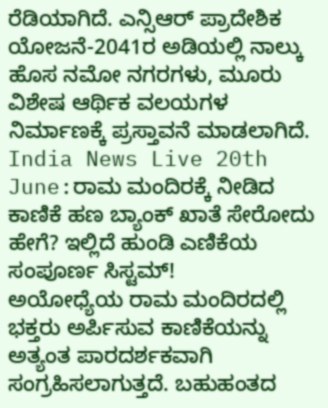ರೆಡಿಯಾಗಿದೆ. ಎನ್ಸಿಆರ್ ಪ್ರಾದೇಶಿಕ ಯೋಜನೆ-2041ರ ಅಡಿಯಲ್ಲಿ ನಾಲ್ಕು ಹೊಸ ನಮೋ ನಗರಗಳು, ಮೂರು ವಿಶೇಷ ಆರ್ಥಿಕ ವಲಯಗಳ ನಿರ್ಮಾಣಕ್ಕೆ ಪ್ರಸ್ತಾವನೆ ಮಾಡಲಾಗಿದೆ.
India News Live 20th June:ರಾಮ ಮಂದಿರಕ್ಕೆ ನೀಡಿದ ಕಾಣಿಕೆ ಹಣ ಬ್ಯಾಂಕ್ ಖಾತೆ ಸೇರೋದು ಹೇಗೆ? ಇಲ್ಲಿದೆ ಹುಂಡಿ ಎಣಿಕೆಯ ಸಂಪೂರ್ಣ ಸಿಸ್ಟಮ್!
ಅಯೋಧ್ಯೆಯ ರಾಮ ಮಂದಿರದಲ್ಲಿ ಭಕ್ತರು ಅರ್ಪಿಸುವ ಕಾಣಿಕೆಯನ್ನು ಅತ್ಯಂತ ಪಾರದರ್ಶಕವಾಗಿ ಸಂಗ್ರಹಿಸಲಾಗುತ್ತದೆ. ಬಹುಹಂತದ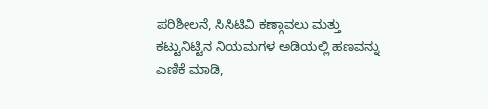ಪರಿಶೀಲನೆ, ಸಿಸಿಟಿವಿ ಕಣ್ಗಾವಲು ಮತ್ತು ಕಟ್ಟುನಿಟ್ಟಿನ ನಿಯಮಗಳ ಅಡಿಯಲ್ಲಿ ಹಣವನ್ನು ಎಣಿಕೆ ಮಾಡಿ,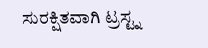ಸುರಕ್ಷಿತವಾಗಿ ಟ್ರಸ್ಟ್ನ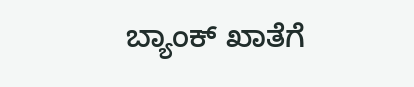ಬ್ಯಾಂಕ್ ಖಾತೆಗೆ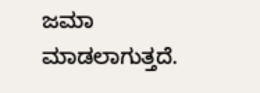ಜಮಾ ಮಾಡಲಾಗುತ್ತದೆ.